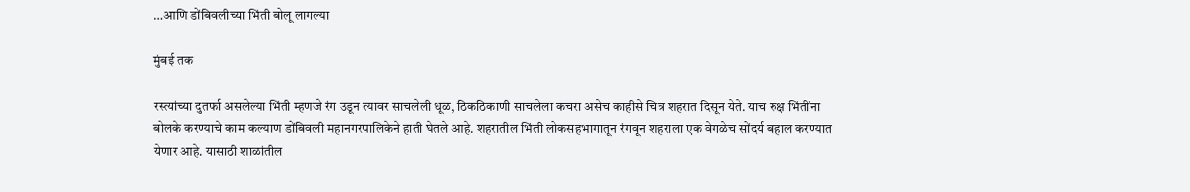…आणि डोंबिवलीच्या भिंती बोलू लागल्या

मुंबई तक

रस्त्यांच्या दुतर्फा असलेल्या भिंती म्हणजे रंग उडून त्यावर साचलेली धूळ, ठिकठिकाणी साचलेला कचरा असेच काहीसे चित्र शहरात दिसून येते. याच रुक्ष भिंतींना बोलके करण्याचे काम कल्याण डोंबिवली महानगरपालिकेने हाती घेतले आहे. शहरातील भिंती लोकसहभागातून रंगवून शहराला एक वेगळेच सोंदर्य बहाल करण्यात येणार आहे. यासाठी शाळांतील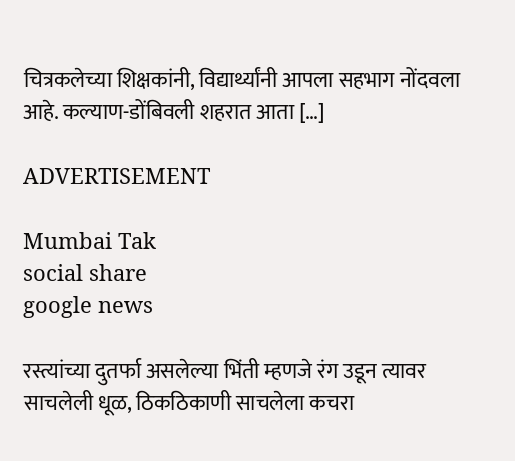चित्रकलेच्या शिक्षकांनी, विद्यार्थ्यांनी आपला सहभाग नोंदवला आहे. कल्याण-डोंबिवली शहरात आता […]

ADVERTISEMENT

Mumbai Tak
social share
google news

रस्त्यांच्या दुतर्फा असलेल्या भिंती म्हणजे रंग उडून त्यावर साचलेली धूळ, ठिकठिकाणी साचलेला कचरा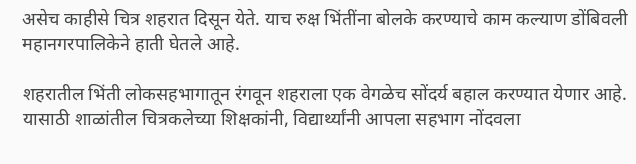असेच काहीसे चित्र शहरात दिसून येते. याच रुक्ष भिंतींना बोलके करण्याचे काम कल्याण डोंबिवली महानगरपालिकेने हाती घेतले आहे.

शहरातील भिंती लोकसहभागातून रंगवून शहराला एक वेगळेच सोंदर्य बहाल करण्यात येणार आहे. यासाठी शाळांतील चित्रकलेच्या शिक्षकांनी, विद्यार्थ्यांनी आपला सहभाग नोंदवला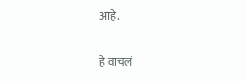आहे.

हे वाचलं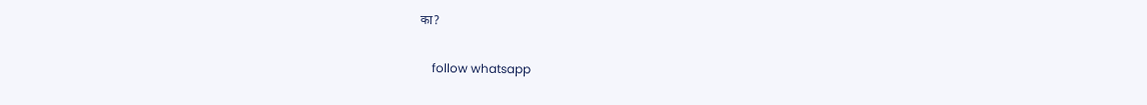का?

    follow whatsapp